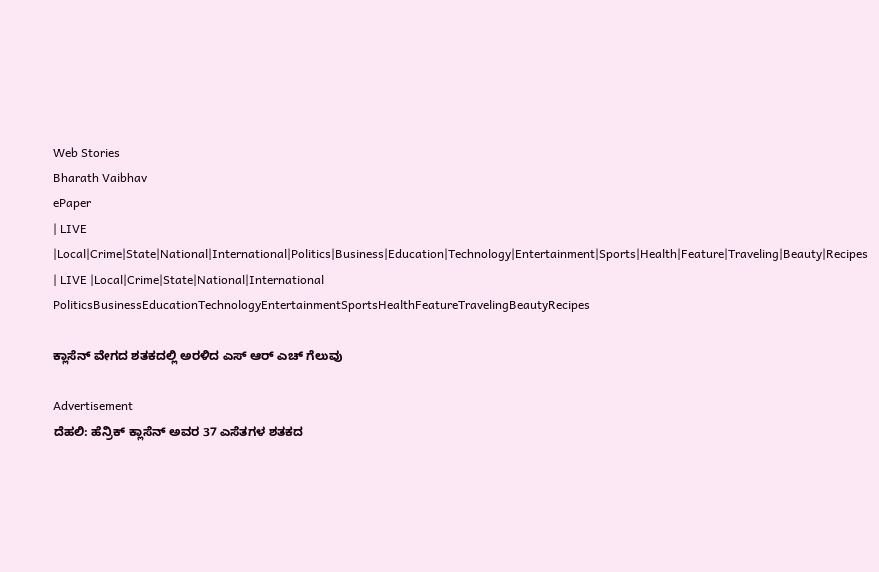Web Stories
Bharath Vaibhav
ePaper
| LIVE |Local|Crime|State|National|International|Politics|Business|Education|Technology|Entertainment|Sports|Health|Feature|Traveling|Beauty|Recipes
| LIVE |Local|Crime|State|National|International
PoliticsBusinessEducationTechnologyEntertainmentSportsHealthFeatureTravelingBeautyRecipes

ಕ್ಲಾಸೆನ್ ವೇಗದ ಶತಕದಲ್ಲಿ ಅರಳಿದ ಎಸ್ ಆರ್ ಎಚ್ ಗೆಲುವು

Advertisement
ದೆಹಲಿ: ಹೆನ್ರಿಕ್ ಕ್ಲಾಸೆನ್ ಅವರ 37 ಎಸೆತಗಳ ಶತಕದ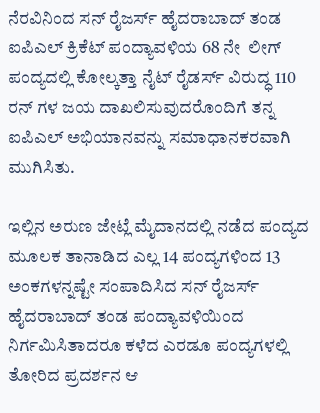ನೆರವಿನಿಂದ ಸನ್ ರೈಜರ್ಸ್ ಹೈದರಾಬಾದ್ ತಂಡ ಐಪಿಎಲ್ ಕ್ರಿಕೆಟ್ ಪಂದ್ಯಾವಳಿಯ 68 ನೇ  ಲೀಗ್ ಪಂದ್ಯದಲ್ಲಿ ಕೋಲ್ಕತ್ತಾ ನೈಟ್ ರೈಡರ್ಸ್ ವಿರುದ್ಧ 110 ರನ್ ಗಳ ಜಯ ದಾಖಲಿಸುವುದರೊಂದಿಗೆ ತನ್ನ ಐಪಿಎಲ್ ಅಭಿಯಾನವನ್ನು ಸಮಾಧಾನಕರವಾಗಿ ಮುಗಿಸಿತು.

ಇಲ್ಲಿನ ಅರುಣ ಜೇಟ್ಲೆ ಮೈದಾನದಲ್ಲಿ ನಡೆದ ಪಂದ್ಯದ ಮೂಲಕ ತಾನಾಡಿದ ಎಲ್ಲ 14 ಪಂದ್ಯಗಳಿಂದ 13 ಅಂಕಗಳನ್ನಷ್ಟೇ ಸಂಪಾದಿಸಿದ ಸನ್ ರೈಜರ್ಸ್ ಹೈದರಾಬಾದ್ ತಂಡ ಪಂದ್ಯಾವಳಿಯಿಂದ ನಿರ್ಗಮಿಸಿತಾದರೂ ಕಳೆದ ಎರಡೂ ಪಂದ್ಯಗಳಲ್ಲಿ ತೋರಿದ ಪ್ರದರ್ಶನ ಆ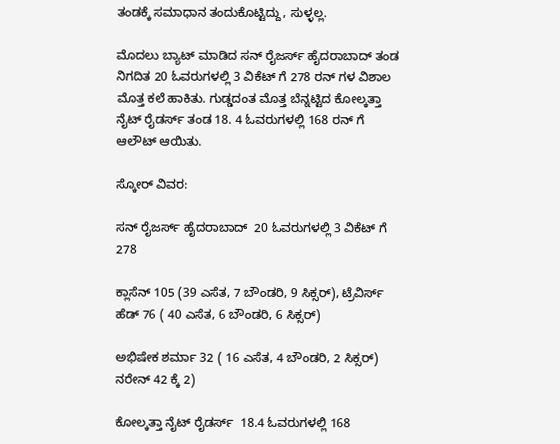ತಂಡಕ್ಕೆ ಸಮಾಧಾನ ತಂದುಕೊಟ್ಟಿದ್ದು, ಸುಳ್ಳಲ್ಲ.

ಮೊದಲು ಬ್ಯಾಟ್ ಮಾಡಿದ ಸನ್ ರೈಜರ್ಸ್ ಹೈದರಾಬಾದ್ ತಂಡ ನಿಗದಿತ 20 ಓವರುಗಳಲ್ಲಿ 3 ವಿಕೆಟ್ ಗೆ 278 ರನ್ ಗಳ ವಿಶಾಲ ಮೊತ್ತ ಕಲೆ ಹಾಕಿತು. ಗುಡ್ಡದಂತ ಮೊತ್ತ ಬೆನ್ನಟ್ಟಿದ ಕೋಲ್ಕತ್ತಾ ನೈಟ್ ರೈಡರ್ಸ್ ತಂಡ 18. 4 ಓವರುಗಳಲ್ಲಿ 168 ರನ್ ಗೆ ಆಲೌಟ್ ಆಯಿತು.

ಸ್ಕೋರ್ ವಿವರ:

ಸನ್ ರೈಜರ್ಸ್ ಹೈದರಾಬಾದ್  20 ಓವರುಗಳಲ್ಲಿ 3 ವಿಕೆಟ್ ಗೆ 278

ಕ್ಲಾಸೆನ್ 105 (39 ಎಸೆತ, 7 ಬೌಂಡರಿ, 9 ಸಿಕ್ಸರ್), ಟ್ರೆವಿರ್ಸ್ ಹೆಡ್ 76 ( 40 ಎಸೆತ, 6 ಬೌಂಡರಿ, 6 ಸಿಕ್ಸರ್)

ಅಭಿಷೇಕ ಶರ್ಮಾ 32 ( 16 ಎಸೆತ, 4 ಬೌಂಡರಿ, 2 ಸಿಕ್ಸರ್) ನರೇನ್ 42 ಕ್ಕೆ 2)

ಕೋಲ್ಕತ್ತಾ ನೈಟ್ ರೈಡರ್ಸ್  18.4 ಓವರುಗಳಲ್ಲಿ 168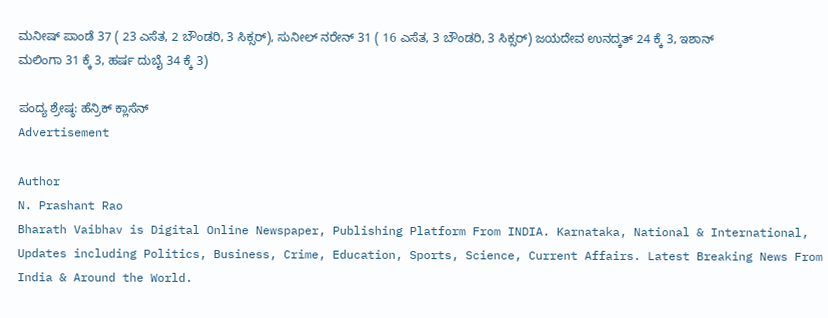ಮನೀಷ್ ಪಾಂಡೆ 37 ( 23 ಎಸೆತ, 2 ಬೌಂಡರಿ, 3 ಸಿಕ್ಸರ್), ಸುನೀಲ್ ನರೇನ್ 31 ( 16 ಎಸೆತ, 3 ಬೌಂಡರಿ, 3 ಸಿಕ್ಸರ್) ಜಯದೇವ ಉನದ್ಕತ್ 24 ಕ್ಕೆ 3, ಇಶಾನ್ ಮಲಿಂಗಾ 31 ಕ್ಕೆ 3, ಹರ್ಷ ದುಬೈ 34 ಕ್ಕೆ 3)

ಪಂದ್ಯ ಶ್ರೇಷ್ಠ: ಹೆನ್ರಿಕ್ ಕ್ಲಾಸೆನ್
Advertisement

Author
N. Prashant Rao
Bharath Vaibhav is Digital Online Newspaper, Publishing Platform From INDIA. Karnataka, National & International, Updates including Politics, Business, Crime, Education, Sports, Science, Current Affairs. Latest Breaking News From India & Around the World.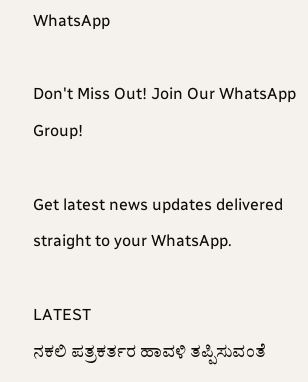WhatsApp

Don't Miss Out! Join Our WhatsApp Group!

Get latest news updates delivered straight to your WhatsApp.

LATEST
ನಕಲಿ ಪತ್ರಕರ್ತರ ಹಾವಳಿ ತಪ್ಪಿಸುವಂತೆ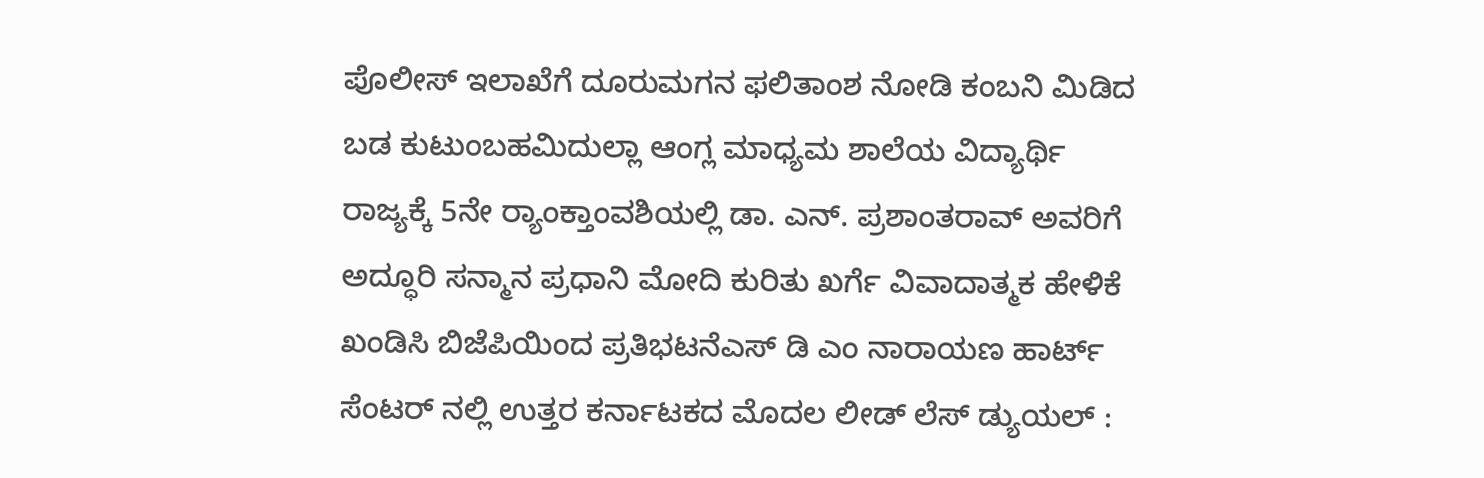ಪೊಲೀಸ್ ಇಲಾಖೆಗೆ ದೂರುಮಗನ ಫಲಿತಾಂಶ ನೋಡಿ ಕಂಬನಿ ಮಿಡಿದ ಬಡ ಕುಟುಂಬಹಮಿದುಲ್ಲಾ ಆಂಗ್ಲ ಮಾಧ್ಯಮ ಶಾಲೆಯ ವಿದ್ಯಾರ್ಥಿ ರಾಜ್ಯಕ್ಕೆ 5ನೇ ರ್‍ಯಾಂಕ್ತಾಂವಶಿಯಲ್ಲಿ ಡಾ. ಎನ್. ಪ್ರಶಾಂತರಾವ್ ಅವರಿಗೆ ಅದ್ಧೂರಿ ಸನ್ಮಾನ ಪ್ರಧಾನಿ ಮೋದಿ ಕುರಿತು ಖರ್ಗೆ ವಿವಾದಾತ್ಮಕ ಹೇಳಿಕೆ ಖಂಡಿಸಿ ಬಿಜೆಪಿಯಿಂದ ಪ್ರತಿಭಟನೆಎಸ್ ಡಿ ಎಂ ನಾರಾಯಣ ಹಾರ್ಟ್ ಸೆಂಟರ್ ನಲ್ಲಿ ಉತ್ತರ ಕರ್ನಾಟಕದ ಮೊದಲ ಲೀಡ್ ಲೆಸ್ ಡ್ಯುಯಲ್ :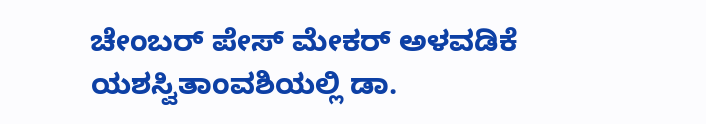ಚೇಂಬರ್ ಪೇಸ್ ಮೇಕರ್ ಅಳವಡಿಕೆ ಯಶಸ್ವಿತಾಂವಶಿಯಲ್ಲಿ ಡಾ.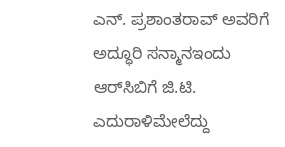ಎನ್. ಪ್ರಶಾಂತರಾವ್ ಅವರಿಗೆ ಅದ್ಧೂರಿ ಸನ್ಮಾನಇಂದು ಆರ್‌ಸಿಬಿಗೆ ಜಿ.ಟಿ. ಎದುರಾಳಿಮೇಲೆದ್ದು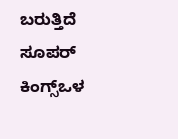ಬರುತ್ತಿದೆ ಸೂಪರ್ ಕಿಂಗ್ಸ್ಒಳ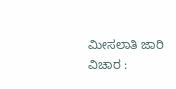ಮೀಸಲಾತಿ ಜಾರಿ ವಿಚಾರ :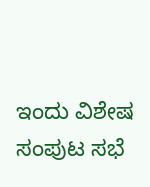ಇಂದು ವಿಶೇಷ ಸಂಪುಟ ಸಭೆ